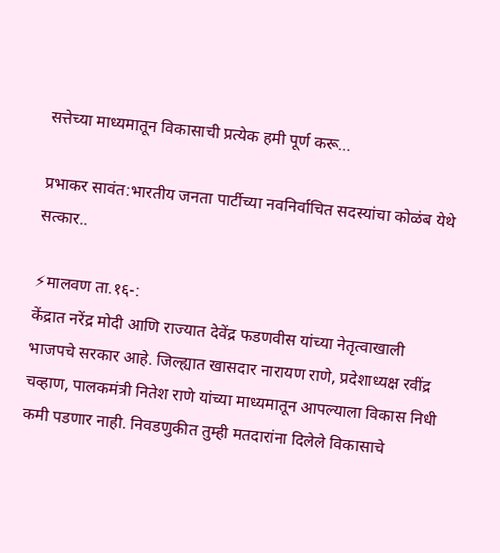सत्तेच्या माध्यमातून विकासाची प्रत्येक हमी पूर्ण करू…

प्रभाकर सावंत:भारतीय जनता पार्टीच्या नवनिर्वाचित सदस्यांचा कोळंब येथे सत्कार..

⚡मालवण ता.१६-:
केंद्रात नरेंद्र मोदी आणि राज्यात देवेंद्र फडणवीस यांच्या नेतृत्वाखाली भाजपचे सरकार आहे. जिल्ह्यात खासदार नारायण राणे, प्रदेशाध्यक्ष रवींद्र चव्हाण, पालकमंत्री नितेश राणे यांच्या माध्यमातून आपल्याला विकास निधी कमी पडणार नाही. निवडणुकीत तुम्ही मतदारांना दिलेले विकासाचे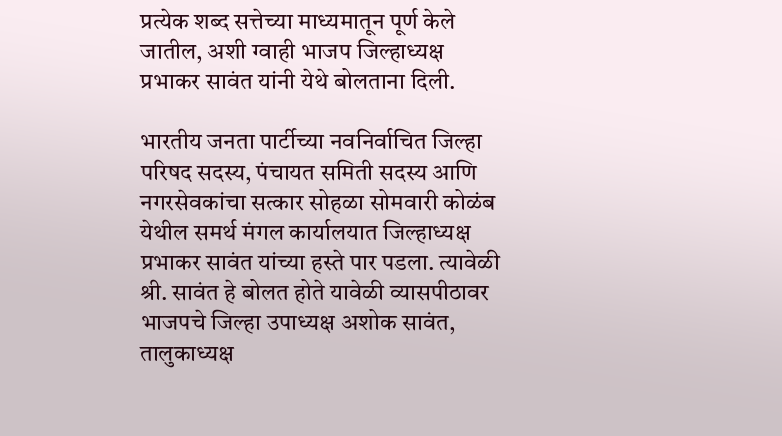प्रत्येक शब्द सत्तेच्या माध्यमातून पूर्ण केले जातील, अशी ग्वाही भाजप जिल्हाध्यक्ष प्रभाकर सावंत यांनी येथे बोलताना दिली.

भारतीय जनता पार्टीच्या नवनिर्वाचित जिल्हा परिषद सदस्य, पंचायत समिती सदस्य आणि नगरसेवकांचा सत्कार सोहळा सोमवारी कोळंब येथील समर्थ मंगल कार्यालयात जिल्हाध्यक्ष प्रभाकर सावंत यांच्या हस्ते पार पडला. त्यावेळी श्री. सावंत हे बोलत होते यावेळी व्यासपीठावर भाजपचे जिल्हा उपाध्यक्ष अशोक सावंत, तालुकाध्यक्ष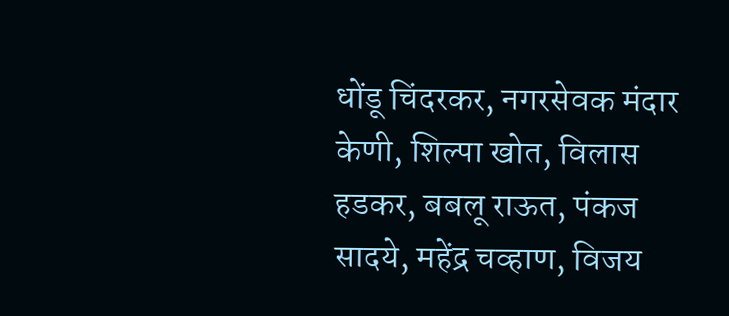धोंडू चिंदरकर, नगरसेवक मंदार केणी, शिल्पा खोत, विलास हडकर, बबलू राऊत, पंकज सादये, महेंद्र चव्हाण, विजय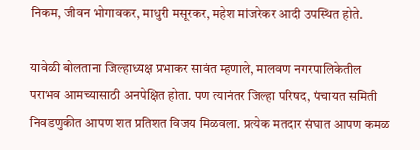निकम, जीवन भोगावकर, माधुरी मसूरकर, महेश मांजरेकर आदी उपस्थित होते.

यावेळी बोलताना जिल्हाध्यक्ष प्रभाकर सावंत म्हणाले, मालवण नगरपालिकेतील पराभव आमच्यासाठी अनपेक्षित होता. पण त्यानंतर जिल्हा परिषद, पंचायत समिती निवडणुकीत आपण शत प्रतिशत विजय मिळवला. प्रत्येक मतदार संघात आपण कमळ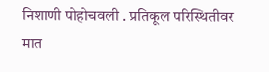निशाणी पोहोचवली . प्रतिकूल परिस्थितीवर मात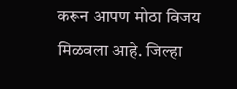करून आपण मोठा विजय मिळवला आहे. जिल्हा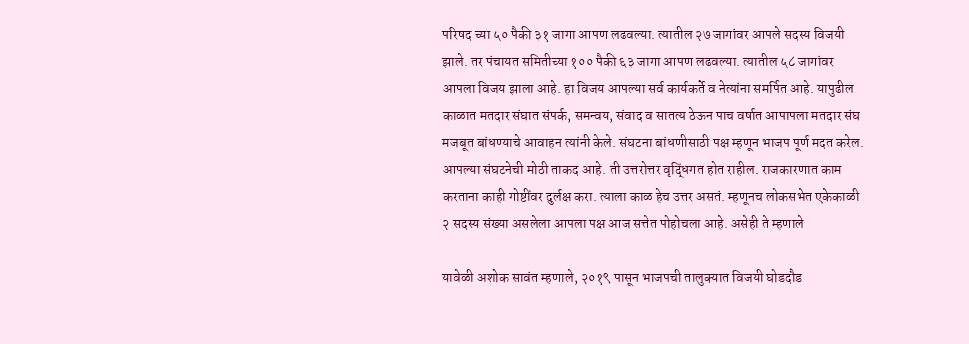परिषद च्या ५० पैकी ३१ जागा आपण लढवल्या. त्यातील २७ जागांवर आपले सदस्य विजयी झाले. तर पंचायत समितीच्या १०० पैकी ६३ जागा आपण लढवल्या. त्यातील ५८ जागांवर आपला विजय झाला आहे. हा विजय आपल्या सर्व कार्यकर्ते व नेत्यांना समर्पित आहे. यापुढील काळात मतदार संघात संपर्क, समन्वय, संवाद व सातत्य ठेऊन पाच वर्षात आपापला मतदार संघ मजबूत बांधण्याचे आवाहन त्यांनी केले. संघटना बांधणीसाठी पक्ष म्हणून भाजप पूर्ण मदत करेल. आपल्या संघटनेची मोठी ताकद आहे. ती उत्तरोत्तर वृद्धिंगत होत राहील. राजकारणात काम करताना काही गोष्टींवर दुर्लक्ष करा. त्याला काळ हेच उत्तर असतं. म्हणूनच लोकसभेत एकेकाळी २ सदस्य संख्या असलेला आपला पक्ष आज सत्तेत पोहोचला आहे. असेही ते म्हणाले

यावेळी अशोक सावंत म्हणाले, २०१९ पासून भाजपची तालुक्यात विजयी घोडदौड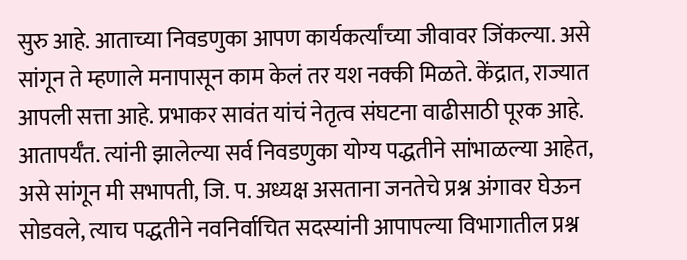सुरु आहे. आताच्या निवडणुका आपण कार्यकर्त्यांच्या जीवावर जिंकल्या. असे सांगून ते म्हणाले मनापासून काम केलं तर यश नक्की मिळते. केंद्रात, राज्यात आपली सत्ता आहे. प्रभाकर सावंत यांचं नेतृत्व संघटना वाढीसाठी पूरक आहे. आतापर्यँत. त्यांनी झालेल्या सर्व निवडणुका योग्य पद्धतीने सांभाळल्या आहेत, असे सांगून मी सभापती, जि. प. अध्यक्ष असताना जनतेचे प्रश्न अंगावर घेऊन सोडवले, त्याच पद्धतीने नवनिर्वाचित सदस्यांनी आपापल्या विभागातील प्रश्न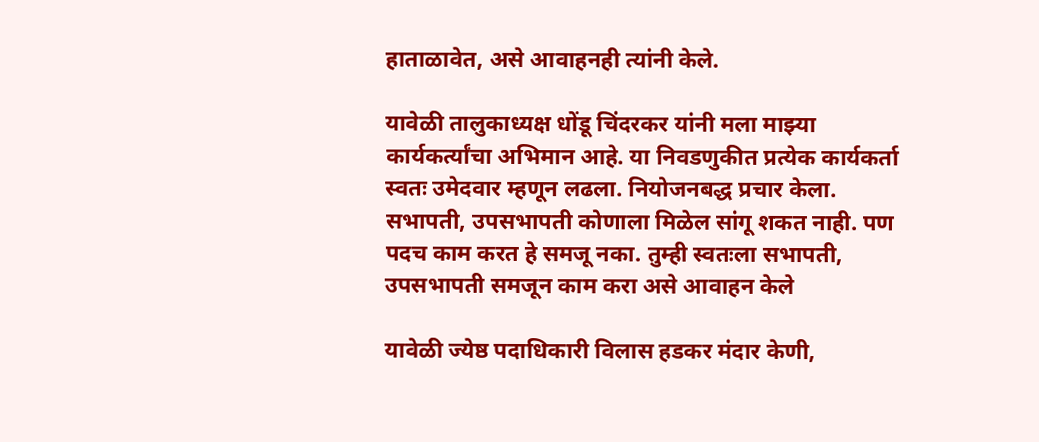हाताळावेत, असे आवाहनही त्यांनी केले.

यावेळी तालुकाध्यक्ष धोंडू चिंदरकर यांनी मला माझ्या कार्यकर्त्यांचा अभिमान आहे. या निवडणुकीत प्रत्येक कार्यकर्ता स्वतः उमेदवार म्हणून लढला. नियोजनबद्ध प्रचार केला. सभापती, उपसभापती कोणाला मिळेल सांगू शकत नाही. पण पदच काम करत हे समजू नका. तुम्ही स्वतःला सभापती, उपसभापती समजून काम करा असे आवाहन केले

यावेळी ज्येष्ठ पदाधिकारी विलास हडकर मंदार केणी,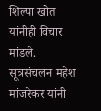शिल्पा खोत यांनीही विचार मांडले. सूत्रसंचलन महेश मांजरेकर यांनी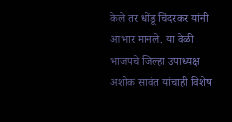केले तर धोंडू चिंदरकर यांनी आभार मानले. या वेळी भाजपचे जिल्हा उपाध्यक्ष अशोक सावंत यांचाही विशेष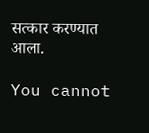सत्कार करण्यात आला.

You cannot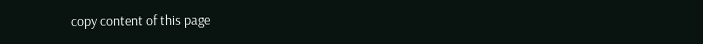copy content of this page